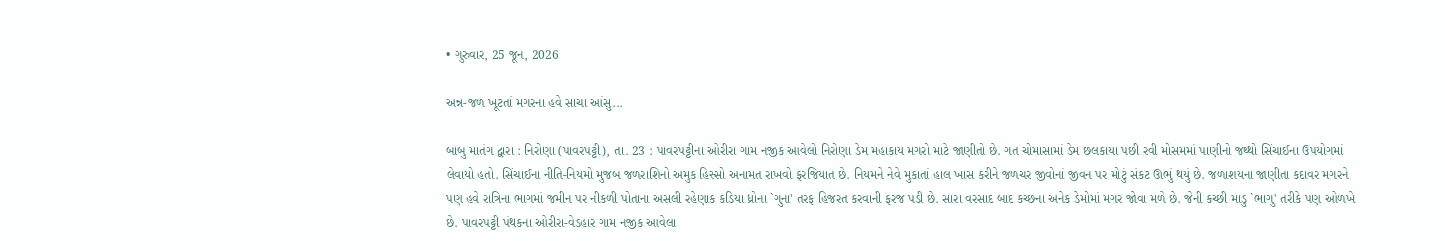• ગુરુવાર, 25 જૂન, 2026

અન્ન-જળ ખૂટતાં મગરના હવે સાચા આંસુ...

બાબુ માતંગ દ્વારા : નિરોણા (પાવરપટ્ટી), તા. 23 : પાવરપટ્ટીના ઓરીરા ગામ નજીક આવેલો નિરોણા ડેમ મહાકાય મગરો માટે જાણીતો છે. ગત ચોમાસામાં ડેમ છલકાયા પછી રવી મોસમમાં પાણીનો જથ્થો સિંચાઈના ઉપયોગમાં લેવાયો હતો. સિંચાઈના નીતિ-નિયમો મુજબ જળરાશિનો અમુક હિસ્સો અનામત રાખવો ફરજિયાત છે. નિયમને નેવે મુકાતાં હાલ ખાસ કરીને જળચર જીવોનાં જીવન પર મોટું સંકટ ઊભું થયું છે. જળાશયના જાણીતા કદાવર મગરને પણ હવે રાત્રિના ભાગમાં જમીન પર નીકળી પોતાના અસલી રહેણાક કડિયા ધ્રોના `ગુના' તરફ હિજરત કરવાની ફરજ પડી છે. સારા વરસાદ બાદ કચ્છના અનેક ડેમોમાં મગર જોવા મળે છે. જેની કચ્છી માડુ `ભાગુ' તરીકે પણ ઓળખે છે. પાવરપટ્ટી પંથકના ઓરીરા-વેડહાર ગામ નજીક આવેલા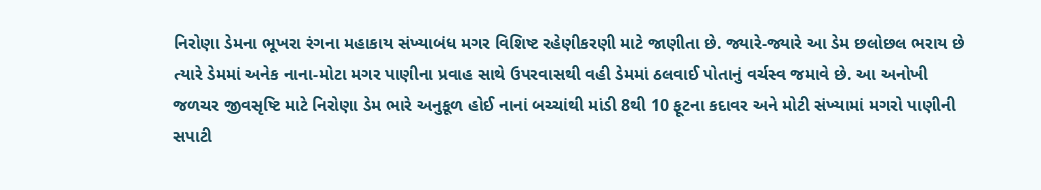નિરોણા ડેમના ભૂખરા રંગના મહાકાય સંખ્યાબંધ મગર વિશિષ્ટ રહેણીકરણી માટે જાણીતા છે. જ્યારે-જ્યારે આ ડેમ છલોછલ ભરાય છે ત્યારે ડેમમાં અનેક નાના-મોટા મગર પાણીના પ્રવાહ સાથે ઉપરવાસથી વહી ડેમમાં ઠલવાઈ પોતાનું વર્ચસ્વ જમાવે છે. આ અનોખી જળચર જીવસૃષ્ટિ માટે નિરોણા ડેમ ભારે અનુકૂળ હોઈ નાનાં બચ્ચાંથી માંડી 8થી 10 ફૂટના કદાવર અને મોટી સંખ્યામાં મગરો પાણીની સપાટી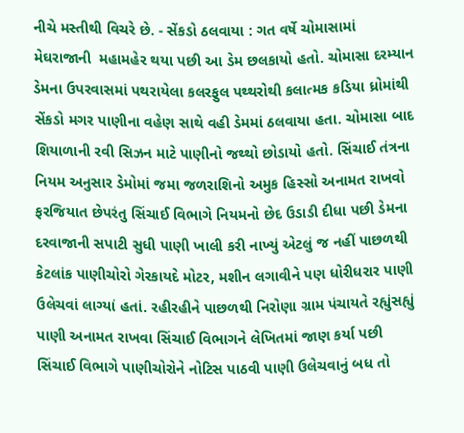નીચે મસ્તીથી વિચરે છે. - સેંકડો ઠલવાયા : ગત વર્ષે ચોમાસામાં મેઘરાજાની  મહામહેર થયા પછી આ ડેમ છલકાયો હતો. ચોમાસા દરમ્યાન ડેમના ઉપરવાસમાં પથરાયેલા કલરફુલ પથ્થરોથી કલાત્મક કડિયા ધ્રોમાંથી સેંકડો મગર પાણીના વહેણ સાથે વહી ડેમમાં ઠલવાયા હતા. ચોમાસા બાદ શિયાળાની રવી સિઝન માટે પાણીનો જથ્થો છોડાયો હતો. સિંચાઈ તંત્રના નિયમ અનુસાર ડેમોમાં જમા જળરાશિનો અમુક હિસ્સો અનામત રાખવો ફરજિયાત છેપરંતુ સિંચાઈ વિભાગે નિયમનો છેદ ઉડાડી દીધા પછી ડેમના દરવાજાની સપાટી સુધી પાણી ખાલી કરી નાખ્યું એટલું જ નહીં પાછળથી કેટલાંક પાણીચોરો ગેરકાયદે મોટર, મશીન લગાવીને પણ ધોરીધરાર પાણી ઉલેચવાં લાગ્યાં હતાં. રહીરહીને પાછળથી નિરોણા ગ્રામ પંચાયતે રહ્યુંસહ્યું પાણી અનામત રાખવા સિંચાઈ વિભાગને લેખિતમાં જાણ કર્યા પછી સિંચાઈ વિભાગે પાણીચોરોને નોટિસ પાઠવી પાણી ઉલેચવાનું બધ તો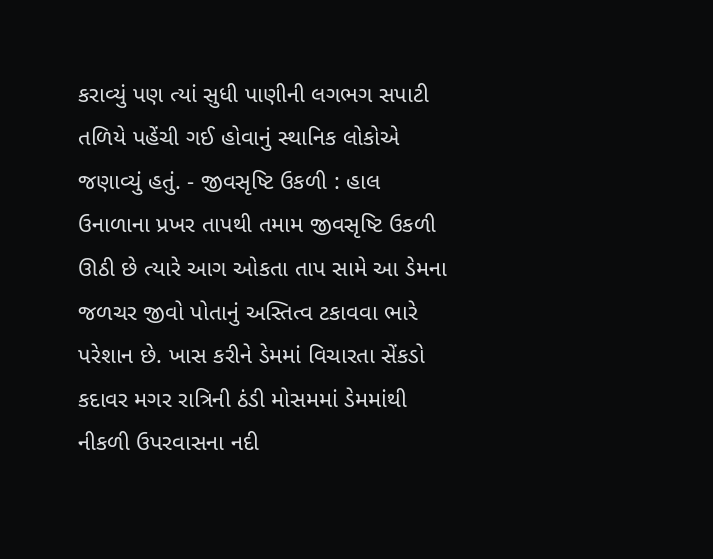કરાવ્યું પણ ત્યાં સુધી પાણીની લગભગ સપાટી તળિયે પહેંચી ગઈ હોવાનું સ્થાનિક લોકોએ જણાવ્યું હતું. - જીવસૃષ્ટિ ઉકળી : હાલ ઉનાળાના પ્રખર તાપથી તમામ જીવસૃષ્ટિ ઉકળી ઊઠી છે ત્યારે આગ ઓકતા તાપ સામે આ ડેમના જળચર જીવો પોતાનું અસ્તિત્વ ટકાવવા ભારે પરેશાન છે. ખાસ કરીને ડેમમાં વિચારતા સેંકડો કદાવર મગર રાત્રિની ઠંડી મોસમમાં ડેમમાંથી નીકળી ઉપરવાસના નદી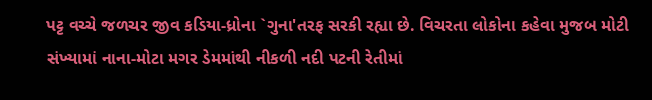પટ્ટ વચ્ચે જળચર જીવ કડિયા-ધ્રોના `ગુના'તરફ સરકી રહ્યા છે. વિચરતા લોકોના કહેવા મુજબ મોટી સંખ્યામાં નાના-મોટા મગર ડેમમાંથી નીકળી નદી પટની રેતીમાં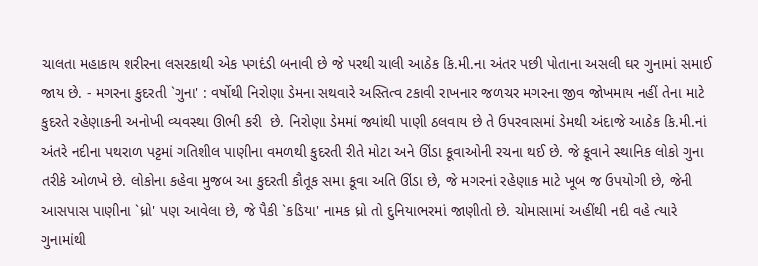ચાલતા મહાકાય શરીરના લસરકાથી એક પગદંડી બનાવી છે જે પરથી ચાલી આઠેક કિ.મી.ના અંતર પછી પોતાના અસલી ઘર ગુનામાં સમાઈ જાય છે. - મગરના કુદરતી `ગુના' : વર્ષોથી નિરોણા ડેમના સથવારે અસ્તિત્વ ટકાવી રાખનાર જળચર મગરના જીવ જોખમાય નહીં તેના માટે કુદરતે રહેણાકની અનોખી વ્યવસ્થા ઊભી કરી  છે. નિરોણા ડેમમાં જ્યાંથી પાણી ઠલવાય છે તે ઉપરવાસમાં ડેમથી અંદાજે આઠેક કિ.મી.નાં અંતરે નદીના પથરાળ પટ્ટમાં ગતિશીલ પાણીના વમળથી કુદરતી રીતે મોટા અને ઊંડા કૂવાઓની રચના થઈ છે. જે કૂવાને સ્થાનિક લોકો ગુના તરીકે ઓળખે છે. લોકોના કહેવા મુજબ આ કુદરતી કૌતૂક સમા કૂવા અતિ ઊંડા છે, જે મગરનાં રહેણાક માટે ખૂબ જ ઉપયોગી છે, જેની આસપાસ પાણીના `ધ્રો' પણ આવેલા છે, જે પૈકી `કડિયા' નામક ધ્રો તો દુનિયાભરમાં જાણીતો છે. ચોમાસામાં અહીંથી નદી વહે ત્યારે ગુનામાંથી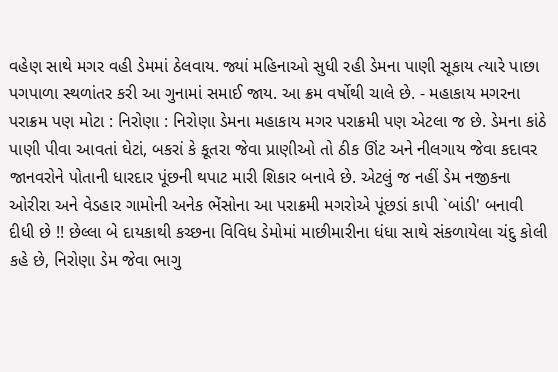વહેણ સાથે મગર વહી ડેમમાં ઠેલવાય. જ્યાં મહિનાઓ સુધી રહી ડેમના પાણી સૂકાય ત્યારે પાછા પગપાળા સ્થળાંતર કરી આ ગુનામાં સમાઈ જાય. આ ક્રમ વર્ષોથી ચાલે છે. - મહાકાય મગરના પરાક્રમ પણ મોટા : નિરોણા : નિરોણા ડેમના મહાકાય મગર પરાક્રમી પણ એટલા જ છે. ડેમના કાંઠે પાણી પીવા આવતાં ઘેટાં, બકરાં કે કૂતરા જેવા પ્રાણીઓ તો ઠીક ઊંટ અને નીલગાય જેવા કદાવર જાનવરોને પોતાની ધારદાર પૂંછની થપાટ મારી શિકાર બનાવે છે. એટલું જ નહીં ડેમ નજીકના ઓરીરા અને વેડહાર ગામોની અનેક ભેંસોના આ પરાક્રમી મગરોએ પૂંછડાં કાપી `બાંડી' બનાવી દીધી છે !! છેલ્લા બે દાયકાથી કચ્છના વિવિધ ડેમોમાં માછીમારીના ધંધા સાથે સંકળાયેલા ચંદુ કોલી કહે છે, નિરોણા ડેમ જેવા ભાગુ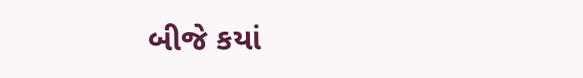બીજે કયાં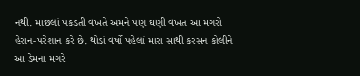નથી. માછલાં પકડતી વખતે અમને પણ ઘણી વખત આ મગરો હેરાન-પરેશાન કરે છે. થોડાં વર્ષો પહેલાં મારા સાથી કરસન કોલીને આ ડેમના મગરે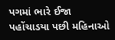પગમાં ભારે ઈજા પહોંચાડયા પછી મહિનાઓ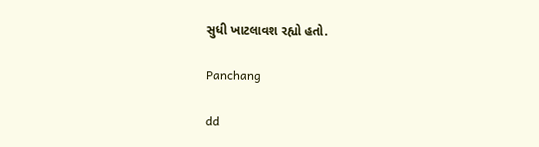સુધી ખાટલાવશ રહ્યો હતો.

Panchang

dd